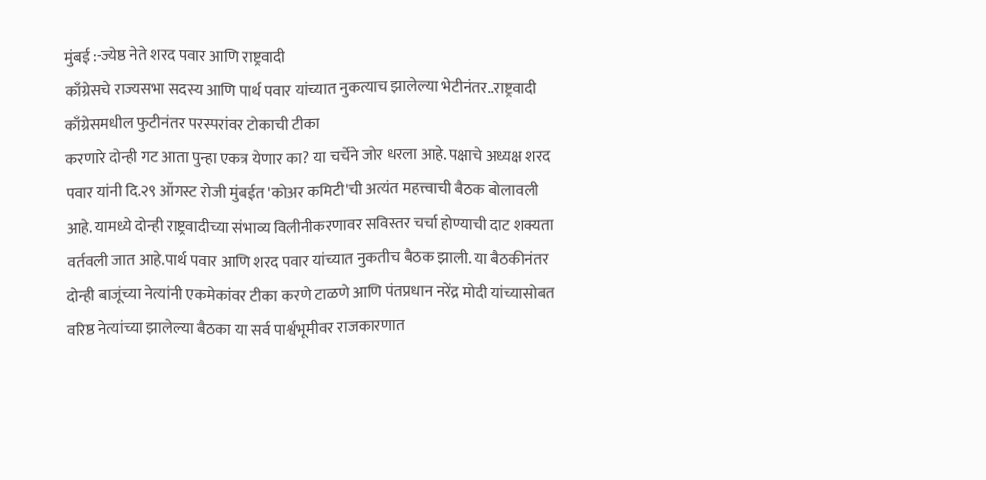मुंबई :-ज्येष्ठ नेते शरद पवार आणि राष्ट्रवादी
काँग्रेसचे राज्यसभा सदस्य आणि पार्थ पवार यांच्यात नुकत्याच झालेल्या भेटीनंतर..राष्ट्रवादी काँग्रेसमधील फुटीनंतर परस्परांवर टोकाची टीका
करणारे दोन्ही गट आता पुन्हा एकत्र येणार का? या चर्चेने जोर धरला आहे. पक्षाचे अध्यक्ष शरद पवार यांनी दि.२९ ऑगस्ट रोजी मुंबईत 'कोअर कमिटी'ची अत्यंत महत्त्वाची बैठक बोलावली आहे. यामध्ये दोन्ही राष्ट्रवादीच्या संभाव्य विलीनीकरणावर सविस्तर चर्चा होण्याची दाट शक्यता वर्तवली जात आहे.पार्थ पवार आणि शरद पवार यांच्यात नुकतीच बैठक झाली. या बैठकीनंतर दोन्ही बाजूंच्या नेत्यांनी एकमेकांवर टीका करणे टाळणे आणि पंतप्रधान नरेंद्र मोदी यांच्यासोबत वरिष्ठ नेत्यांच्या झालेल्या बैठका या सर्व पार्श्वभूमीवर राजकारणात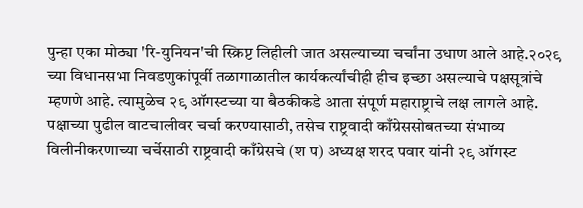पुन्हा एका मोठ्या 'रि-युनियन'ची स्क्रिप्ट लिहीली जात असल्याच्या चर्चांना उधाण आले आहे.२०२९ च्या विधानसभा निवडणुकांपूर्वी तळागाळातील कार्यकर्त्यांचीही हीच इच्छा असल्याचे पक्षसूत्रांचे म्हणणे आहे. त्यामुळेच २९ ऑगस्टच्या या बैठकीकडे आता संपूर्ण महाराष्ट्राचे लक्ष लागले आहे. पक्षाच्या पुढील वाटचालीवर चर्चा करण्यासाठी, तसेच राष्ट्रवादी काँग्रेससोबतच्या संभाव्य विलीनीकरणाच्या चर्चेसाठी राष्ट्रवादी काँग्रेसचे (श प) अध्यक्ष शरद पवार यांनी २९ ऑगस्ट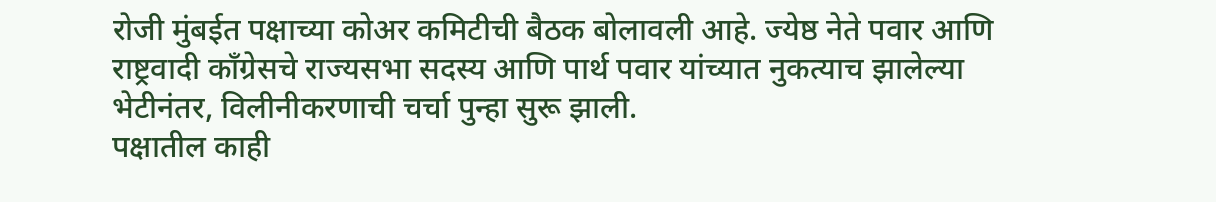रोजी मुंबईत पक्षाच्या कोअर कमिटीची बैठक बोलावली आहे. ज्येष्ठ नेते पवार आणि राष्ट्रवादी काँग्रेसचे राज्यसभा सदस्य आणि पार्थ पवार यांच्यात नुकत्याच झालेल्या भेटीनंतर, विलीनीकरणाची चर्चा पुन्हा सुरू झाली.
पक्षातील काही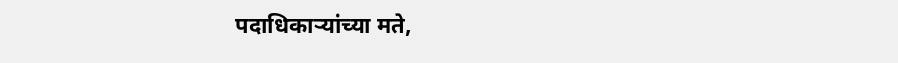पदाधिकाऱ्यांच्या मते,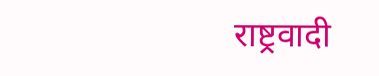राष्ट्रवादी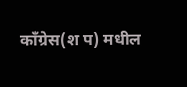काँग्रेस(श प) मधील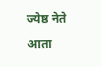ज्येष्ठ नेते आता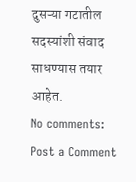दुसऱ्या गटातील सदस्यांशी संवाद साधण्यास तयार आहेत.
No comments:
Post a Comment